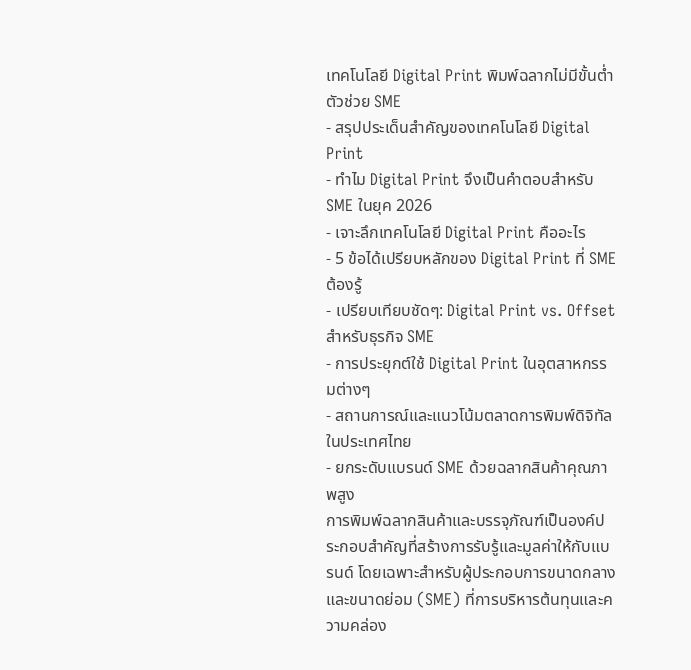เทคโนโลยี Digital Print พิมพ์ฉลากไม่มีขั้นต่ำ ตัวช่วย SME
- สรุปประเด็นสำคัญของเทคโนโลยี Digital Print
- ทำไม Digital Print จึงเป็นคำตอบสำหรับ SME ในยุค 2026
- เจาะลึกเทคโนโลยี Digital Print คืออะไร
- 5 ข้อได้เปรียบหลักของ Digital Print ที่ SME ต้องรู้
- เปรียบเทียบชัดๆ: Digital Print vs. Offset สำหรับธุรกิจ SME
- การประยุกต์ใช้ Digital Print ในอุตสาหกรรมต่างๆ
- สถานการณ์และแนวโน้มตลาดการพิมพ์ดิจิทัลในประเทศไทย
- ยกระดับแบรนด์ SME ด้วยฉลากสินค้าคุณภาพสูง
การพิมพ์ฉลากสินค้าและบรรจุภัณฑ์เป็นองค์ประกอบสำคัญที่สร้างการรับรู้และมูลค่าให้กับแบรนด์ โดยเฉพาะสำหรับผู้ประกอบการขนาดกลางและขนาดย่อม (SME) ที่การบริหารต้นทุนและความคล่อง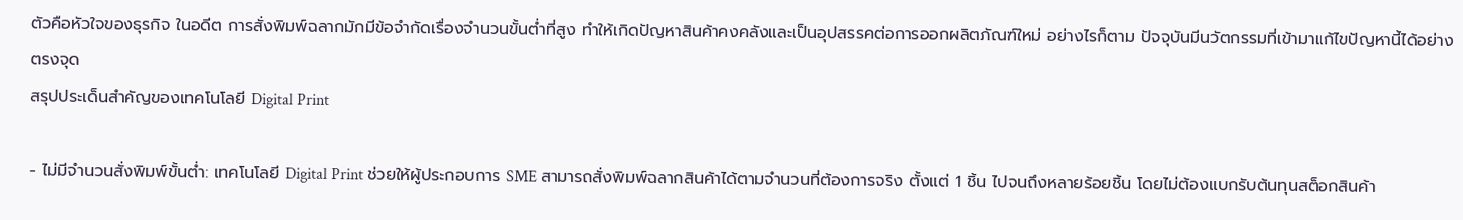ตัวคือหัวใจของธุรกิจ ในอดีต การสั่งพิมพ์ฉลากมักมีข้อจำกัดเรื่องจำนวนขั้นต่ำที่สูง ทำให้เกิดปัญหาสินค้าคงคลังและเป็นอุปสรรคต่อการออกผลิตภัณฑ์ใหม่ อย่างไรก็ตาม ปัจจุบันมีนวัตกรรมที่เข้ามาแก้ไขปัญหานี้ได้อย่างตรงจุด
สรุปประเด็นสำคัญของเทคโนโลยี Digital Print

- ไม่มีจำนวนสั่งพิมพ์ขั้นต่ำ: เทคโนโลยี Digital Print ช่วยให้ผู้ประกอบการ SME สามารถสั่งพิมพ์ฉลากสินค้าได้ตามจำนวนที่ต้องการจริง ตั้งแต่ 1 ชิ้น ไปจนถึงหลายร้อยชิ้น โดยไม่ต้องแบกรับต้นทุนสต็อกสินค้า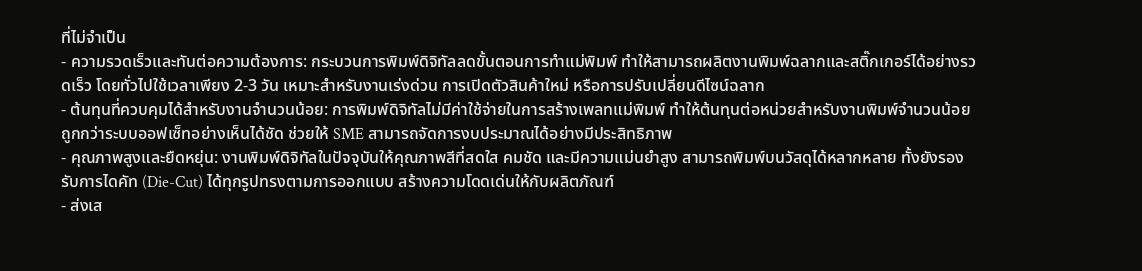ที่ไม่จำเป็น
- ความรวดเร็วและทันต่อความต้องการ: กระบวนการพิมพ์ดิจิทัลลดขั้นตอนการทำแม่พิมพ์ ทำให้สามารถผลิตงานพิมพ์ฉลากและสติ๊กเกอร์ได้อย่างรวดเร็ว โดยทั่วไปใช้เวลาเพียง 2-3 วัน เหมาะสำหรับงานเร่งด่วน การเปิดตัวสินค้าใหม่ หรือการปรับเปลี่ยนดีไซน์ฉลาก
- ต้นทุนที่ควบคุมได้สำหรับงานจำนวนน้อย: การพิมพ์ดิจิทัลไม่มีค่าใช้จ่ายในการสร้างเพลทแม่พิมพ์ ทำให้ต้นทุนต่อหน่วยสำหรับงานพิมพ์จำนวนน้อยถูกกว่าระบบออฟเซ็ทอย่างเห็นได้ชัด ช่วยให้ SME สามารถจัดการงบประมาณได้อย่างมีประสิทธิภาพ
- คุณภาพสูงและยืดหยุ่น: งานพิมพ์ดิจิทัลในปัจจุบันให้คุณภาพสีที่สดใส คมชัด และมีความแม่นยำสูง สามารถพิมพ์บนวัสดุได้หลากหลาย ทั้งยังรองรับการไดคัท (Die-Cut) ได้ทุกรูปทรงตามการออกแบบ สร้างความโดดเด่นให้กับผลิตภัณฑ์
- ส่งเส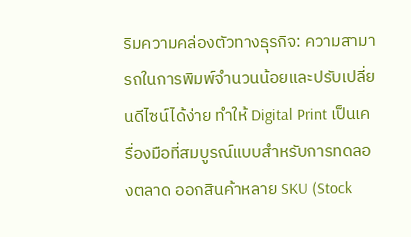ริมความคล่องตัวทางธุรกิจ: ความสามารถในการพิมพ์จำนวนน้อยและปรับเปลี่ยนดีไซน์ได้ง่าย ทำให้ Digital Print เป็นเครื่องมือที่สมบูรณ์แบบสำหรับการทดลองตลาด ออกสินค้าหลาย SKU (Stock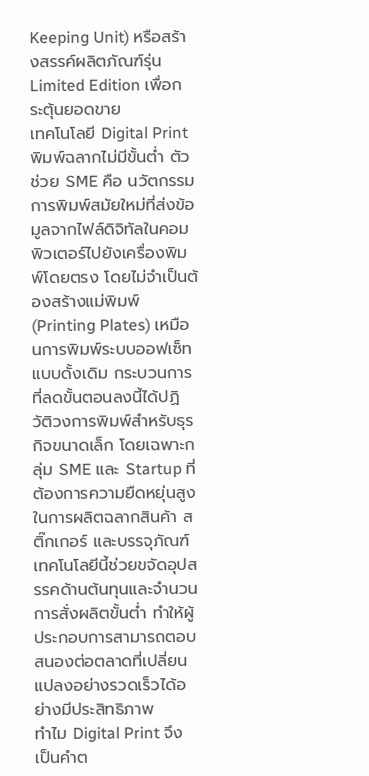Keeping Unit) หรือสร้างสรรค์ผลิตภัณฑ์รุ่น Limited Edition เพื่อกระตุ้นยอดขาย
เทคโนโลยี Digital Print พิมพ์ฉลากไม่มีขั้นต่ำ ตัวช่วย SME คือ นวัตกรรมการพิมพ์สมัยใหม่ที่ส่งข้อมูลจากไฟล์ดิจิทัลในคอมพิวเตอร์ไปยังเครื่องพิมพ์โดยตรง โดยไม่จำเป็นต้องสร้างแม่พิมพ์ (Printing Plates) เหมือนการพิมพ์ระบบออฟเซ็ทแบบดั้งเดิม กระบวนการที่ลดขั้นตอนลงนี้ได้ปฏิวัติวงการพิมพ์สำหรับธุรกิจขนาดเล็ก โดยเฉพาะกลุ่ม SME และ Startup ที่ต้องการความยืดหยุ่นสูงในการผลิตฉลากสินค้า สติ๊กเกอร์ และบรรจุภัณฑ์ เทคโนโลยีนี้ช่วยขจัดอุปสรรคด้านต้นทุนและจำนวนการสั่งผลิตขั้นต่ำ ทำให้ผู้ประกอบการสามารถตอบสนองต่อตลาดที่เปลี่ยนแปลงอย่างรวดเร็วได้อย่างมีประสิทธิภาพ
ทำไม Digital Print จึงเป็นคำต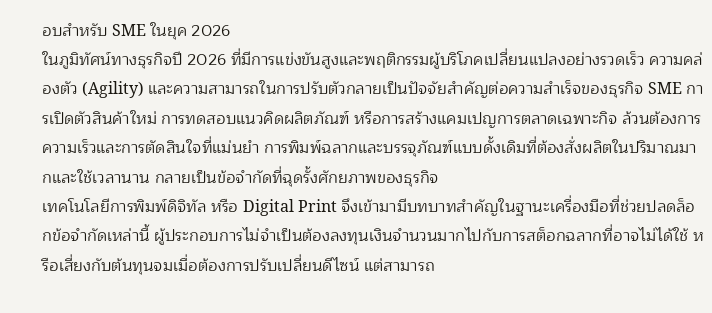อบสำหรับ SME ในยุค 2026
ในภูมิทัศน์ทางธุรกิจปี 2026 ที่มีการแข่งขันสูงและพฤติกรรมผู้บริโภคเปลี่ยนแปลงอย่างรวดเร็ว ความคล่องตัว (Agility) และความสามารถในการปรับตัวกลายเป็นปัจจัยสำคัญต่อความสำเร็จของธุรกิจ SME การเปิดตัวสินค้าใหม่ การทดสอบแนวคิดผลิตภัณฑ์ หรือการสร้างแคมเปญการตลาดเฉพาะกิจ ล้วนต้องการความเร็วและการตัดสินใจที่แม่นยำ การพิมพ์ฉลากและบรรจุภัณฑ์แบบดั้งเดิมที่ต้องสั่งผลิตในปริมาณมากและใช้เวลานาน กลายเป็นข้อจำกัดที่ฉุดรั้งศักยภาพของธุรกิจ
เทคโนโลยีการพิมพ์ดิจิทัล หรือ Digital Print จึงเข้ามามีบทบาทสำคัญในฐานะเครื่องมือที่ช่วยปลดล็อกข้อจำกัดเหล่านี้ ผู้ประกอบการไม่จำเป็นต้องลงทุนเงินจำนวนมากไปกับการสต็อกฉลากที่อาจไม่ได้ใช้ หรือเสี่ยงกับต้นทุนจมเมื่อต้องการปรับเปลี่ยนดีไซน์ แต่สามารถ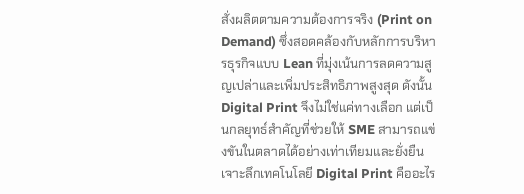สั่งผลิตตามความต้องการจริง (Print on Demand) ซึ่งสอดคล้องกับหลักการบริหารธุรกิจแบบ Lean ที่มุ่งเน้นการลดความสูญเปล่าและเพิ่มประสิทธิภาพสูงสุด ดังนั้น Digital Print จึงไม่ใช่แค่ทางเลือก แต่เป็นกลยุทธ์สำคัญที่ช่วยให้ SME สามารถแข่งขันในตลาดได้อย่างเท่าเทียมและยั่งยืน
เจาะลึกเทคโนโลยี Digital Print คืออะไร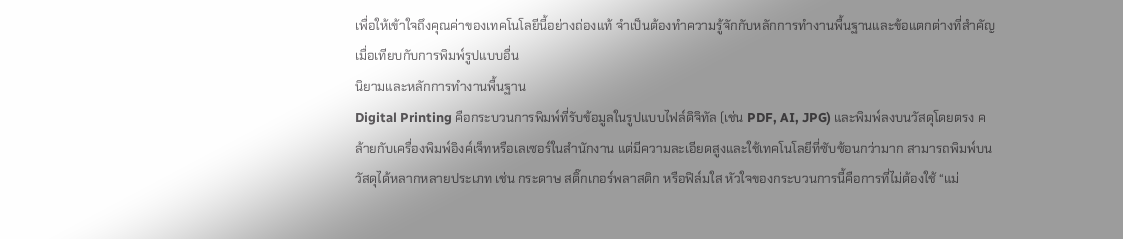เพื่อให้เข้าใจถึงคุณค่าของเทคโนโลยีนี้อย่างถ่องแท้ จำเป็นต้องทำความรู้จักกับหลักการทำงานพื้นฐานและข้อแตกต่างที่สำคัญเมื่อเทียบกับการพิมพ์รูปแบบอื่น
นิยามและหลักการทำงานพื้นฐาน
Digital Printing คือกระบวนการพิมพ์ที่รับข้อมูลในรูปแบบไฟล์ดิจิทัล (เช่น PDF, AI, JPG) และพิมพ์ลงบนวัสดุโดยตรง คล้ายกับเครื่องพิมพ์อิงค์เจ็ทหรือเลเซอร์ในสำนักงาน แต่มีความละเอียดสูงและใช้เทคโนโลยีที่ซับซ้อนกว่ามาก สามารถพิมพ์บนวัสดุได้หลากหลายประเภท เช่น กระดาษ สติ๊กเกอร์พลาสติก หรือฟิล์มใส หัวใจของกระบวนการนี้คือการที่ไม่ต้องใช้ “แม่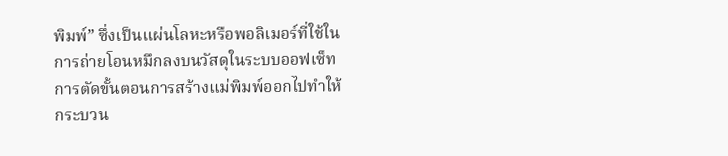พิมพ์” ซึ่งเป็นแผ่นโลหะหรือพอลิเมอร์ที่ใช้ในการถ่ายโอนหมึกลงบนวัสดุในระบบออฟเซ็ท การตัดขั้นตอนการสร้างแม่พิมพ์ออกไปทำให้กระบวน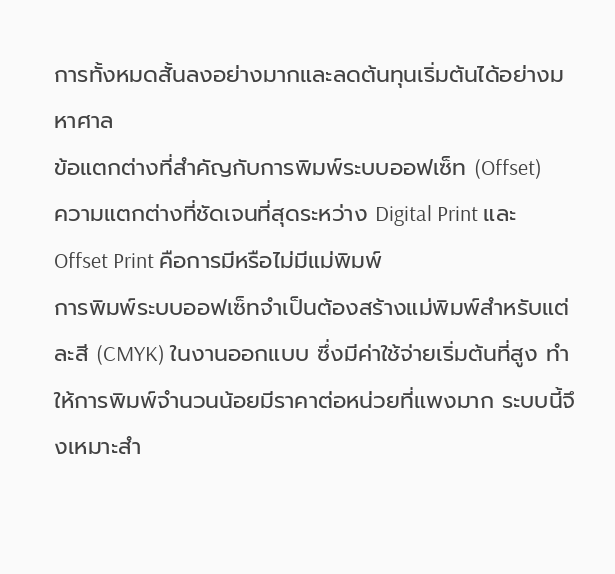การทั้งหมดสั้นลงอย่างมากและลดต้นทุนเริ่มต้นได้อย่างมหาศาล
ข้อแตกต่างที่สำคัญกับการพิมพ์ระบบออฟเซ็ท (Offset)
ความแตกต่างที่ชัดเจนที่สุดระหว่าง Digital Print และ Offset Print คือการมีหรือไม่มีแม่พิมพ์
การพิมพ์ระบบออฟเซ็ทจำเป็นต้องสร้างแม่พิมพ์สำหรับแต่ละสี (CMYK) ในงานออกแบบ ซึ่งมีค่าใช้จ่ายเริ่มต้นที่สูง ทำให้การพิมพ์จำนวนน้อยมีราคาต่อหน่วยที่แพงมาก ระบบนี้จึงเหมาะสำ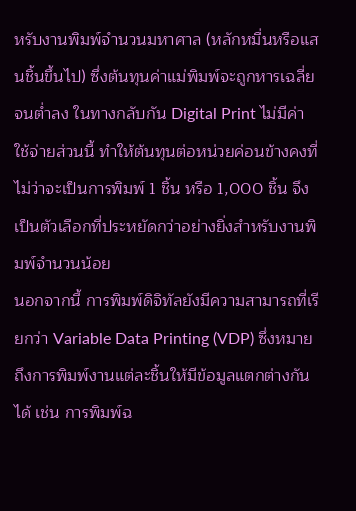หรับงานพิมพ์จำนวนมหาศาล (หลักหมื่นหรือแสนชิ้นขึ้นไป) ซึ่งต้นทุนค่าแม่พิมพ์จะถูกหารเฉลี่ยจนต่ำลง ในทางกลับกัน Digital Print ไม่มีค่าใช้จ่ายส่วนนี้ ทำให้ต้นทุนต่อหน่วยค่อนข้างคงที่ ไม่ว่าจะเป็นการพิมพ์ 1 ชิ้น หรือ 1,000 ชิ้น จึงเป็นตัวเลือกที่ประหยัดกว่าอย่างยิ่งสำหรับงานพิมพ์จำนวนน้อย
นอกจากนี้ การพิมพ์ดิจิทัลยังมีความสามารถที่เรียกว่า Variable Data Printing (VDP) ซึ่งหมายถึงการพิมพ์งานแต่ละชิ้นให้มีข้อมูลแตกต่างกันได้ เช่น การพิมพ์ฉ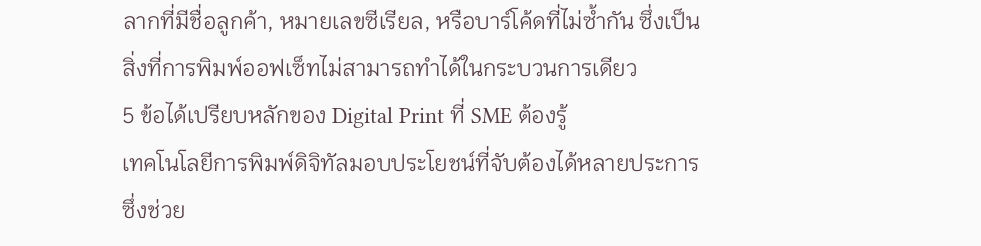ลากที่มีชื่อลูกค้า, หมายเลขซีเรียล, หรือบาร์โค้ดที่ไม่ซ้ำกัน ซึ่งเป็นสิ่งที่การพิมพ์ออฟเซ็ทไม่สามารถทำได้ในกระบวนการเดียว
5 ข้อได้เปรียบหลักของ Digital Print ที่ SME ต้องรู้
เทคโนโลยีการพิมพ์ดิจิทัลมอบประโยชน์ที่จับต้องได้หลายประการ ซึ่งช่วย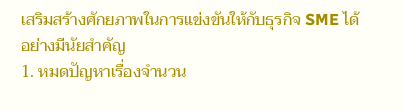เสริมสร้างศักยภาพในการแข่งขันให้กับธุรกิจ SME ได้อย่างมีนัยสำคัญ
1. หมดปัญหาเรื่องจำนวน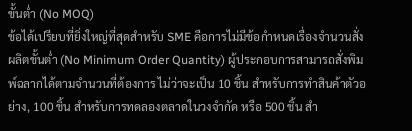ขั้นต่ำ (No MOQ)
ข้อได้เปรียบที่ยิ่งใหญ่ที่สุดสำหรับ SME คือการไม่มีข้อกำหนดเรื่องจำนวนสั่งผลิตขั้นต่ำ (No Minimum Order Quantity) ผู้ประกอบการสามารถสั่งพิมพ์ฉลากได้ตามจำนวนที่ต้องการ ไม่ว่าจะเป็น 10 ชิ้น สำหรับการทำสินค้าตัวอย่าง, 100 ชิ้น สำหรับการทดลองตลาดในวงจำกัด หรือ 500 ชิ้น สำ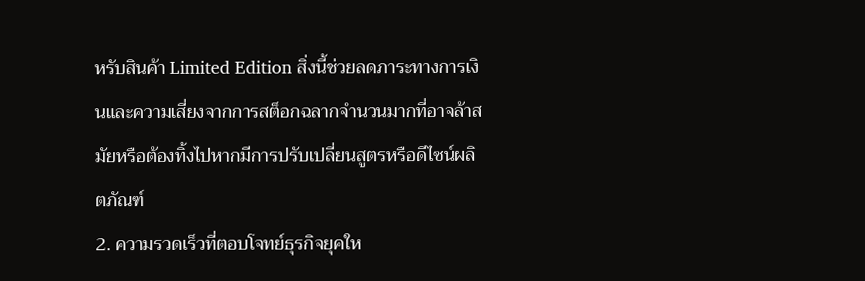หรับสินค้า Limited Edition สิ่งนี้ช่วยลดภาระทางการเงินและความเสี่ยงจากการสต็อกฉลากจำนวนมากที่อาจล้าสมัยหรือต้องทิ้งไปหากมีการปรับเปลี่ยนสูตรหรือดีไซน์ผลิตภัณฑ์
2. ความรวดเร็วที่ตอบโจทย์ธุรกิจยุคให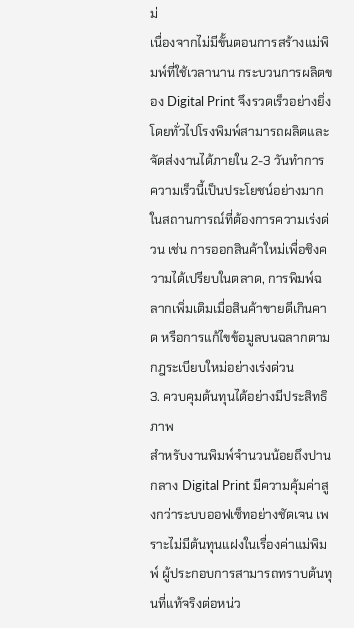ม่
เนื่องจากไม่มีขั้นตอนการสร้างแม่พิมพ์ที่ใช้เวลานาน กระบวนการผลิตของ Digital Print จึงรวดเร็วอย่างยิ่ง โดยทั่วไปโรงพิมพ์สามารถผลิตและจัดส่งงานได้ภายใน 2-3 วันทำการ ความเร็วนี้เป็นประโยชน์อย่างมากในสถานการณ์ที่ต้องการความเร่งด่วน เช่น การออกสินค้าใหม่เพื่อชิงความได้เปรียบในตลาด, การพิมพ์ฉลากเพิ่มเติมเมื่อสินค้าขายดีเกินคาด หรือการแก้ไขข้อมูลบนฉลากตามกฎระเบียบใหม่อย่างเร่งด่วน
3. ควบคุมต้นทุนได้อย่างมีประสิทธิภาพ
สำหรับงานพิมพ์จำนวนน้อยถึงปานกลาง Digital Print มีความคุ้มค่าสูงกว่าระบบออฟเซ็ทอย่างชัดเจน เพราะไม่มีต้นทุนแฝงในเรื่องค่าแม่พิมพ์ ผู้ประกอบการสามารถทราบต้นทุนที่แท้จริงต่อหน่ว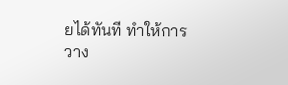ยได้ทันที ทำให้การวาง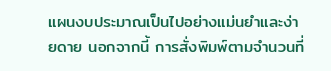แผนงบประมาณเป็นไปอย่างแม่นยำและง่ายดาย นอกจากนี้ การสั่งพิมพ์ตามจำนวนที่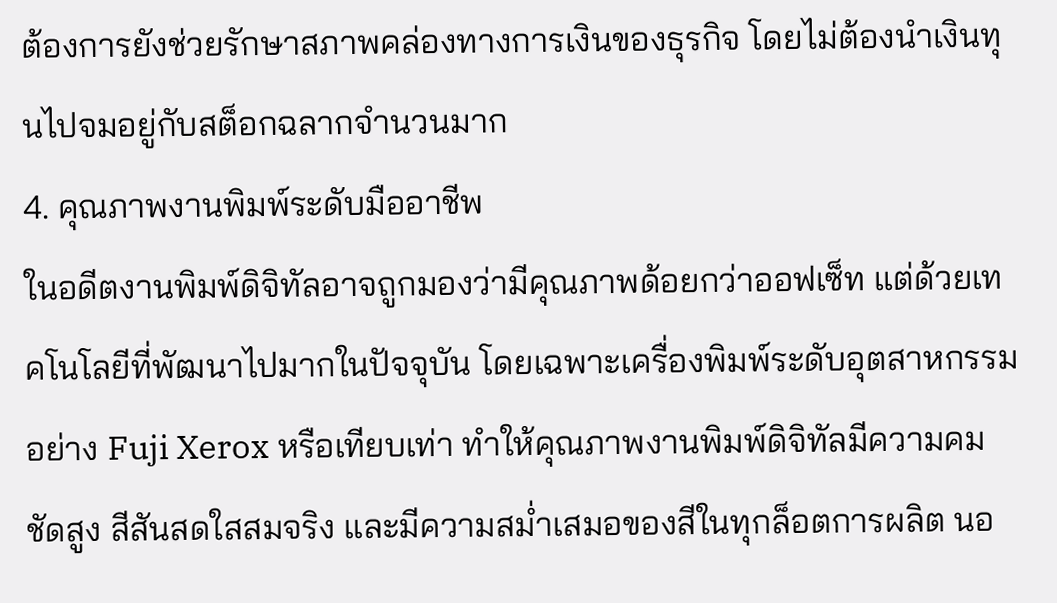ต้องการยังช่วยรักษาสภาพคล่องทางการเงินของธุรกิจ โดยไม่ต้องนำเงินทุนไปจมอยู่กับสต็อกฉลากจำนวนมาก
4. คุณภาพงานพิมพ์ระดับมืออาชีพ
ในอดีตงานพิมพ์ดิจิทัลอาจถูกมองว่ามีคุณภาพด้อยกว่าออฟเซ็ท แต่ด้วยเทคโนโลยีที่พัฒนาไปมากในปัจจุบัน โดยเฉพาะเครื่องพิมพ์ระดับอุตสาหกรรมอย่าง Fuji Xerox หรือเทียบเท่า ทำให้คุณภาพงานพิมพ์ดิจิทัลมีความคมชัดสูง สีสันสดใสสมจริง และมีความสม่ำเสมอของสีในทุกล็อตการผลิต นอ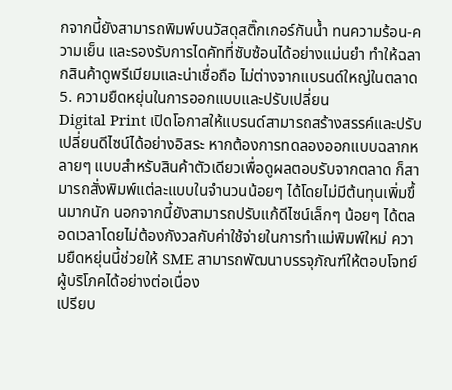กจากนี้ยังสามารถพิมพ์บนวัสดุสติ๊กเกอร์กันน้ำ ทนความร้อน-ความเย็น และรองรับการไดคัทที่ซับซ้อนได้อย่างแม่นยำ ทำให้ฉลากสินค้าดูพรีเมียมและน่าเชื่อถือ ไม่ต่างจากแบรนด์ใหญ่ในตลาด
5. ความยืดหยุ่นในการออกแบบและปรับเปลี่ยน
Digital Print เปิดโอกาสให้แบรนด์สามารถสร้างสรรค์และปรับเปลี่ยนดีไซน์ได้อย่างอิสระ หากต้องการทดลองออกแบบฉลากหลายๆ แบบสำหรับสินค้าตัวเดียวเพื่อดูผลตอบรับจากตลาด ก็สามารถสั่งพิมพ์แต่ละแบบในจำนวนน้อยๆ ได้โดยไม่มีต้นทุนเพิ่มขึ้นมากนัก นอกจากนี้ยังสามารถปรับแก้ดีไซน์เล็กๆ น้อยๆ ได้ตลอดเวลาโดยไม่ต้องกังวลกับค่าใช้จ่ายในการทำแม่พิมพ์ใหม่ ความยืดหยุ่นนี้ช่วยให้ SME สามารถพัฒนาบรรจุภัณฑ์ให้ตอบโจทย์ผู้บริโภคได้อย่างต่อเนื่อง
เปรียบ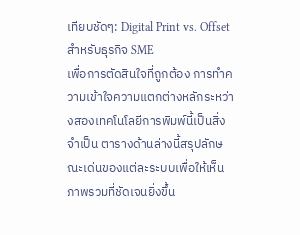เทียบชัดๆ: Digital Print vs. Offset สำหรับธุรกิจ SME
เพื่อการตัดสินใจที่ถูกต้อง การทำความเข้าใจความแตกต่างหลักระหว่างสองเทคโนโลยีการพิมพ์นี้เป็นสิ่งจำเป็น ตารางด้านล่างนี้สรุปลักษณะเด่นของแต่ละระบบเพื่อให้เห็นภาพรวมที่ชัดเจนยิ่งขึ้น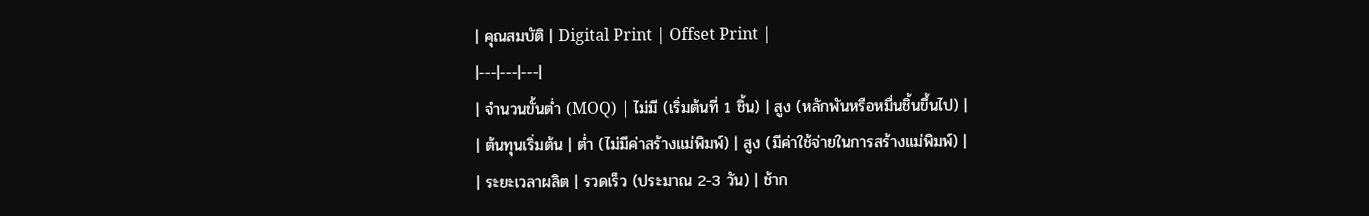| คุณสมบัติ | Digital Print | Offset Print |
|---|---|---|
| จำนวนขั้นต่ำ (MOQ) | ไม่มี (เริ่มต้นที่ 1 ชิ้น) | สูง (หลักพันหรือหมื่นชิ้นขึ้นไป) |
| ต้นทุนเริ่มต้น | ต่ำ (ไม่มีค่าสร้างแม่พิมพ์) | สูง (มีค่าใช้จ่ายในการสร้างแม่พิมพ์) |
| ระยะเวลาผลิต | รวดเร็ว (ประมาณ 2-3 วัน) | ช้าก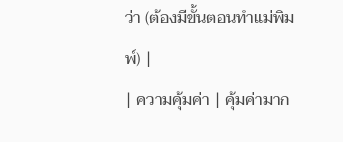ว่า (ต้องมีขั้นตอนทำแม่พิมพ์) |
| ความคุ้มค่า | คุ้มค่ามาก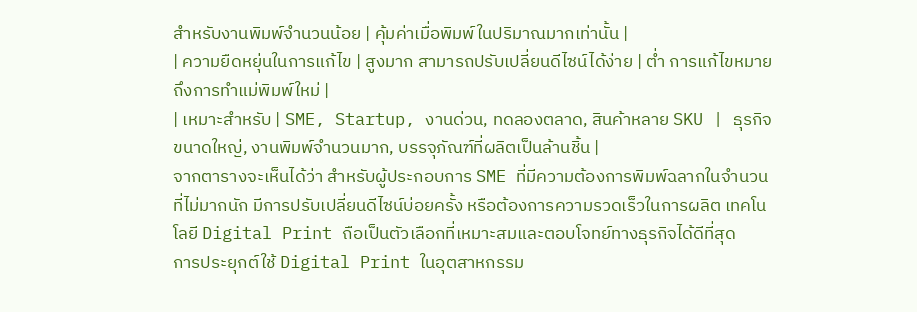สำหรับงานพิมพ์จำนวนน้อย | คุ้มค่าเมื่อพิมพ์ในปริมาณมากเท่านั้น |
| ความยืดหยุ่นในการแก้ไข | สูงมาก สามารถปรับเปลี่ยนดีไซน์ได้ง่าย | ต่ำ การแก้ไขหมายถึงการทำแม่พิมพ์ใหม่ |
| เหมาะสำหรับ | SME, Startup, งานด่วน, ทดลองตลาด, สินค้าหลาย SKU | ธุรกิจขนาดใหญ่, งานพิมพ์จำนวนมาก, บรรจุภัณฑ์ที่ผลิตเป็นล้านชิ้น |
จากตารางจะเห็นได้ว่า สำหรับผู้ประกอบการ SME ที่มีความต้องการพิมพ์ฉลากในจำนวนที่ไม่มากนัก มีการปรับเปลี่ยนดีไซน์บ่อยครั้ง หรือต้องการความรวดเร็วในการผลิต เทคโนโลยี Digital Print ถือเป็นตัวเลือกที่เหมาะสมและตอบโจทย์ทางธุรกิจได้ดีที่สุด
การประยุกต์ใช้ Digital Print ในอุตสาหกรรม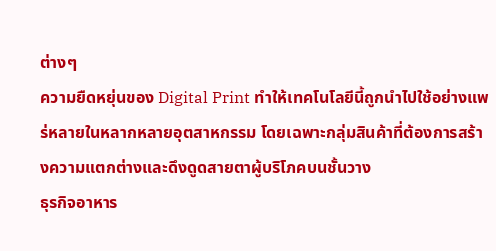ต่างๆ
ความยืดหยุ่นของ Digital Print ทำให้เทคโนโลยีนี้ถูกนำไปใช้อย่างแพร่หลายในหลากหลายอุตสาหกรรม โดยเฉพาะกลุ่มสินค้าที่ต้องการสร้างความแตกต่างและดึงดูดสายตาผู้บริโภคบนชั้นวาง
ธุรกิจอาหาร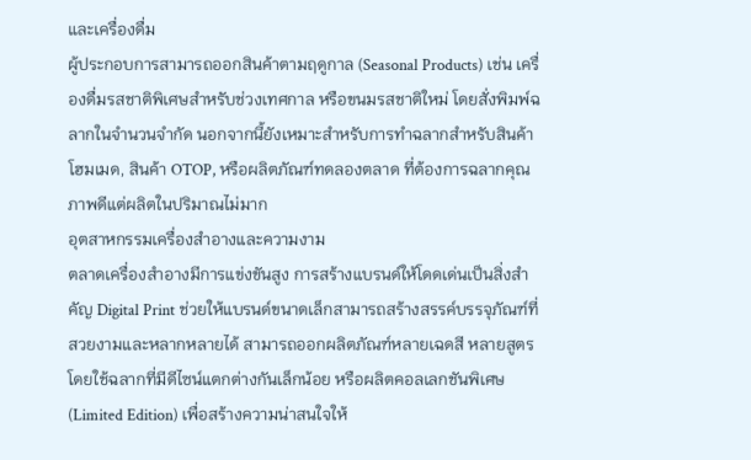และเครื่องดื่ม
ผู้ประกอบการสามารถออกสินค้าตามฤดูกาล (Seasonal Products) เช่น เครื่องดื่มรสชาติพิเศษสำหรับช่วงเทศกาล หรือขนมรสชาติใหม่ โดยสั่งพิมพ์ฉลากในจำนวนจำกัด นอกจากนี้ยังเหมาะสำหรับการทำฉลากสำหรับสินค้าโฮมเมด, สินค้า OTOP, หรือผลิตภัณฑ์ทดลองตลาด ที่ต้องการฉลากคุณภาพดีแต่ผลิตในปริมาณไม่มาก
อุตสาหกรรมเครื่องสำอางและความงาม
ตลาดเครื่องสำอางมีการแข่งขันสูง การสร้างแบรนด์ให้โดดเด่นเป็นสิ่งสำคัญ Digital Print ช่วยให้แบรนด์ขนาดเล็กสามารถสร้างสรรค์บรรจุภัณฑ์ที่สวยงามและหลากหลายได้ สามารถออกผลิตภัณฑ์หลายเฉดสี หลายสูตร โดยใช้ฉลากที่มีดีไซน์แตกต่างกันเล็กน้อย หรือผลิตคอลเลกชันพิเศษ (Limited Edition) เพื่อสร้างความน่าสนใจให้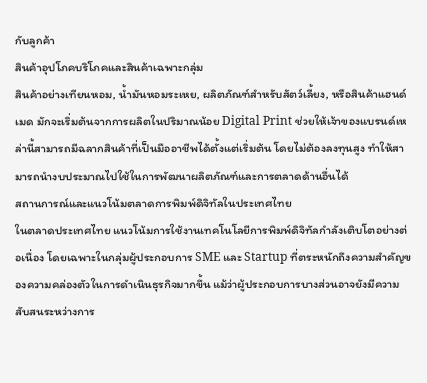กับลูกค้า
สินค้าอุปโภคบริโภคและสินค้าเฉพาะกลุ่ม
สินค้าอย่างเทียนหอม, น้ำมันหอมระเหย, ผลิตภัณฑ์สำหรับสัตว์เลี้ยง, หรือสินค้าแฮนด์เมด มักจะเริ่มต้นจากการผลิตในปริมาณน้อย Digital Print ช่วยให้เจ้าของแบรนด์เหล่านี้สามารถมีฉลากสินค้าที่เป็นมืออาชีพได้ตั้งแต่เริ่มต้น โดยไม่ต้องลงทุนสูง ทำให้สามารถนำงบประมาณไปใช้ในการพัฒนาผลิตภัณฑ์และการตลาดด้านอื่นได้
สถานการณ์และแนวโน้มตลาดการพิมพ์ดิจิทัลในประเทศไทย
ในตลาดประเทศไทย แนวโน้มการใช้งานเทคโนโลยีการพิมพ์ดิจิทัลกำลังเติบโตอย่างต่อเนื่อง โดยเฉพาะในกลุ่มผู้ประกอบการ SME และ Startup ที่ตระหนักถึงความสำคัญของความคล่องตัวในการดำเนินธุรกิจมากขึ้น แม้ว่าผู้ประกอบการบางส่วนอาจยังมีความสับสนระหว่างการ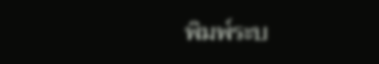พิมพ์ระบ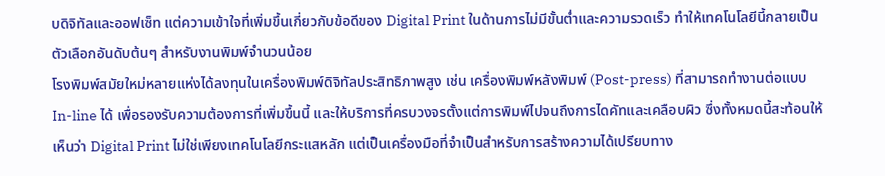บดิจิทัลและออฟเซ็ท แต่ความเข้าใจที่เพิ่มขึ้นเกี่ยวกับข้อดีของ Digital Print ในด้านการไม่มีขั้นต่ำและความรวดเร็ว ทำให้เทคโนโลยีนี้กลายเป็นตัวเลือกอันดับต้นๆ สำหรับงานพิมพ์จำนวนน้อย
โรงพิมพ์สมัยใหม่หลายแห่งได้ลงทุนในเครื่องพิมพ์ดิจิทัลประสิทธิภาพสูง เช่น เครื่องพิมพ์หลังพิมพ์ (Post-press) ที่สามารถทำงานต่อแบบ In-line ได้ เพื่อรองรับความต้องการที่เพิ่มขึ้นนี้ และให้บริการที่ครบวงจรตั้งแต่การพิมพ์ไปจนถึงการไดคัทและเคลือบผิว ซึ่งทั้งหมดนี้สะท้อนให้เห็นว่า Digital Print ไม่ใช่เพียงเทคโนโลยีกระแสหลัก แต่เป็นเครื่องมือที่จำเป็นสำหรับการสร้างความได้เปรียบทาง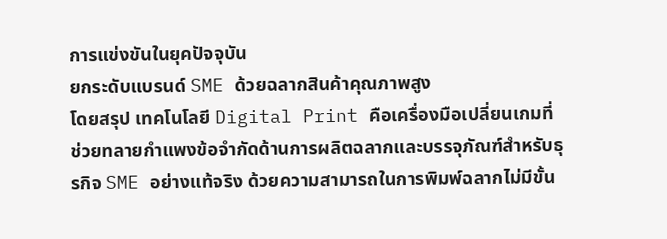การแข่งขันในยุคปัจจุบัน
ยกระดับแบรนด์ SME ด้วยฉลากสินค้าคุณภาพสูง
โดยสรุป เทคโนโลยี Digital Print คือเครื่องมือเปลี่ยนเกมที่ช่วยทลายกำแพงข้อจำกัดด้านการผลิตฉลากและบรรจุภัณฑ์สำหรับธุรกิจ SME อย่างแท้จริง ด้วยความสามารถในการพิมพ์ฉลากไม่มีขั้น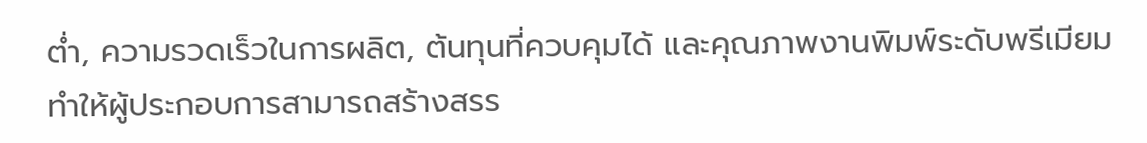ต่ำ, ความรวดเร็วในการผลิต, ต้นทุนที่ควบคุมได้ และคุณภาพงานพิมพ์ระดับพรีเมียม ทำให้ผู้ประกอบการสามารถสร้างสรร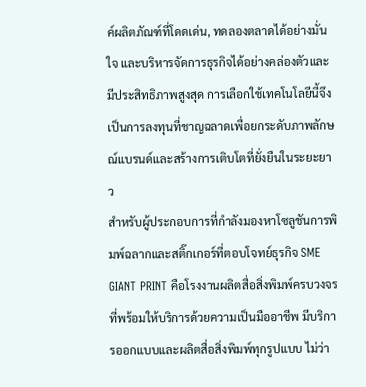ค์ผลิตภัณฑ์ที่โดดเด่น, ทดลองตลาดได้อย่างมั่นใจ และบริหารจัดการธุรกิจได้อย่างคล่องตัวและมีประสิทธิภาพสูงสุด การเลือกใช้เทคโนโลยีนี้จึงเป็นการลงทุนที่ชาญฉลาดเพื่อยกระดับภาพลักษณ์แบรนด์และสร้างการเติบโตที่ยั่งยืนในระยะยาว
สำหรับผู้ประกอบการที่กำลังมองหาโซลูชันการพิมพ์ฉลากและสติ๊กเกอร์ที่ตอบโจทย์ธุรกิจ SME GIANT PRINT คือโรงงานผลิตสื่อสิ่งพิมพ์ครบวงจรที่พร้อมให้บริการด้วยความเป็นมืออาชีพ มีบริการออกแบบและผลิตสื่อสิ่งพิมพ์ทุกรูปแบบ ไม่ว่า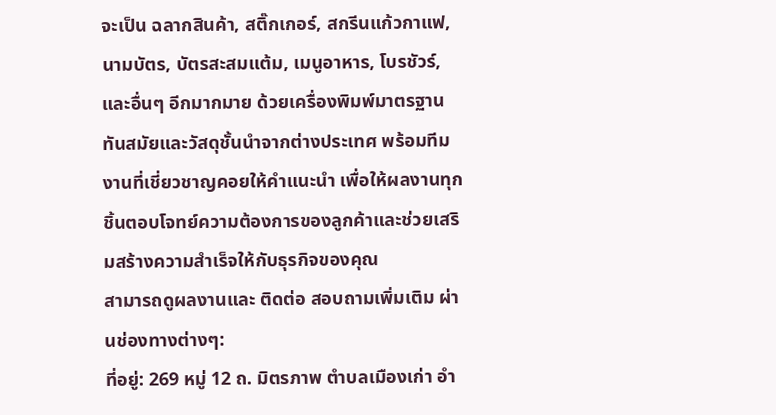จะเป็น ฉลากสินค้า, สติ๊กเกอร์, สกรีนแก้วกาแฟ, นามบัตร, บัตรสะสมแต้ม, เมนูอาหาร, โบรชัวร์, และอื่นๆ อีกมากมาย ด้วยเครื่องพิมพ์มาตรฐานทันสมัยและวัสดุชั้นนำจากต่างประเทศ พร้อมทีมงานที่เชี่ยวชาญคอยให้คำแนะนำ เพื่อให้ผลงานทุกชิ้นตอบโจทย์ความต้องการของลูกค้าและช่วยเสริมสร้างความสำเร็จให้กับธุรกิจของคุณ
สามารถดูผลงานและ ติดต่อ สอบถามเพิ่มเติม ผ่านช่องทางต่างๆ:
ที่อยู่: 269 หมู่ 12 ถ. มิตรภาพ ตำบลเมืองเก่า อำ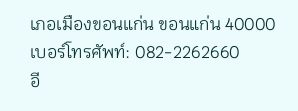เภอเมืองขอนแก่น ขอนแก่น 40000
เบอร์โทรศัพท์: 082-2262660
อี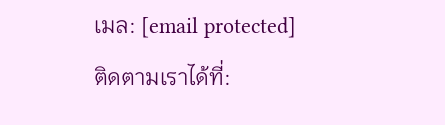เมล: [email protected]
ติดตามเราได้ที่: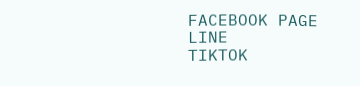FACEBOOK PAGE
LINE
TIKTOK